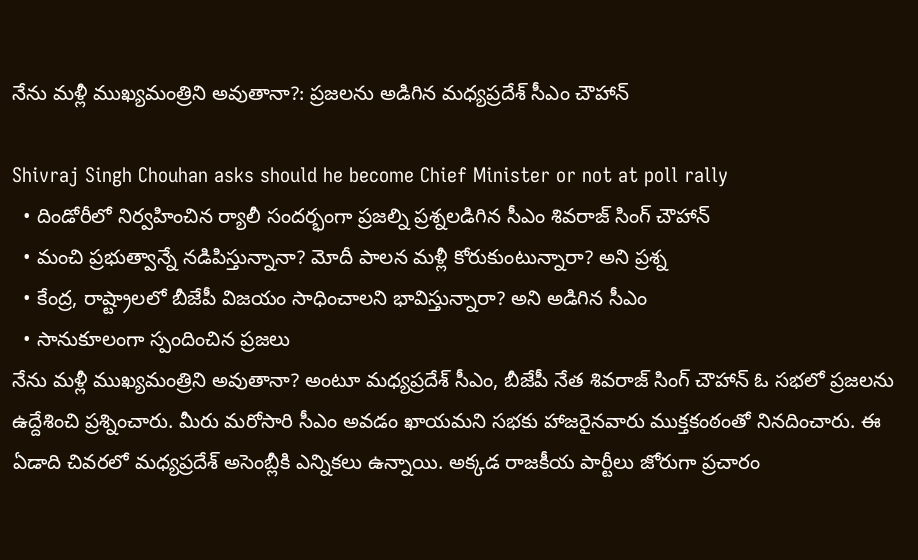నేను మళ్లీ ముఖ్యమంత్రిని అవుతానా?: ప్రజలను అడిగిన మధ్యప్రదేశ్ సీఎం చౌహాన్

Shivraj Singh Chouhan asks should he become Chief Minister or not at poll rally
  • దిండోరీలో నిర్వహించిన ర్యాలీ సందర్భంగా ప్రజల్ని ప్రశ్నలడిగిన సీఎం శివరాజ్ సింగ్ చౌహాన్
  • మంచి ప్రభుత్వాన్నే నడిపిస్తున్నానా? మోదీ పాలన మళ్లీ కోరుకుంటున్నారా? అని ప్రశ్న
  • కేంద్ర, రాష్ట్రాలలో బీజేపీ విజయం సాధించాలని భావిస్తున్నారా? అని అడిగిన సీఎం
  • సానుకూలంగా స్పందించిన ప్రజలు
నేను మళ్లీ ముఖ్యమంత్రిని అవుతానా? అంటూ మధ్యప్రదేశ్ సీఎం, బీజేపీ నేత శివరాజ్ సింగ్ చౌహాన్ ఓ సభలో ప్రజలను ఉద్దేశించి ప్రశ్నించారు. మీరు మరోసారి సీఎం అవడం ఖాయమని సభకు హాజరైనవారు ముక్తకంఠంతో నినదించారు. ఈ ఏడాది చివరలో మధ్యప్రదేశ్ అసెంబ్లీకి ఎన్నికలు ఉన్నాయి. అక్కడ రాజకీయ పార్టీలు జోరుగా ప్రచారం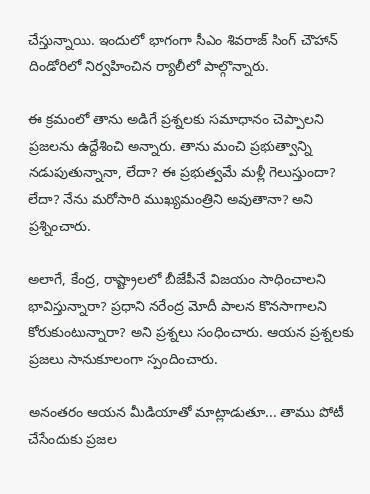చేస్తున్నాయి. ఇందులో భాగంగా సీఎం శివరాజ్ సింగ్ చౌహాన్ దిండోరిలో నిర్వహించిన ర్యాలీలో పాల్గొన్నారు.

ఈ క్రమంలో తాను అడిగే ప్రశ్నలకు సమాధానం చెప్పాలని ప్రజలను ఉద్దేశించి అన్నారు. తాను మంచి ప్రభుత్వాన్ని నడుపుతున్నానా, లేదా? ఈ ప్రభుత్వమే మళ్లీ గెలుస్తుందా? లేదా? నేను మరోసారి ముఖ్యమంత్రిని అవుతానా? అని ప్రశ్నించారు.

అలాగే, కేంద్ర, రాష్ట్రాలలో బీజేపీనే విజయం సాధించాలని భావిస్తున్నారా? ప్రధాని నరేంద్ర మోదీ పాలన కొనసాగాలని కోరుకుంటున్నారా? అని ప్రశ్నలు సంధించారు. ఆయన ప్రశ్నలకు ప్రజలు సానుకూలంగా స్పందించారు.

అనంతరం ఆయన మీడియాతో మాట్లాడుతూ... తాము పోటీ చేసేందుకు ప్రజల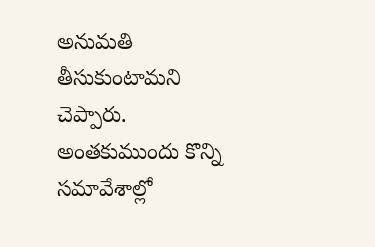అనుమతి తీసుకుంటామని చెప్పారు. అంతకుముందు కొన్ని సమావేశాల్లో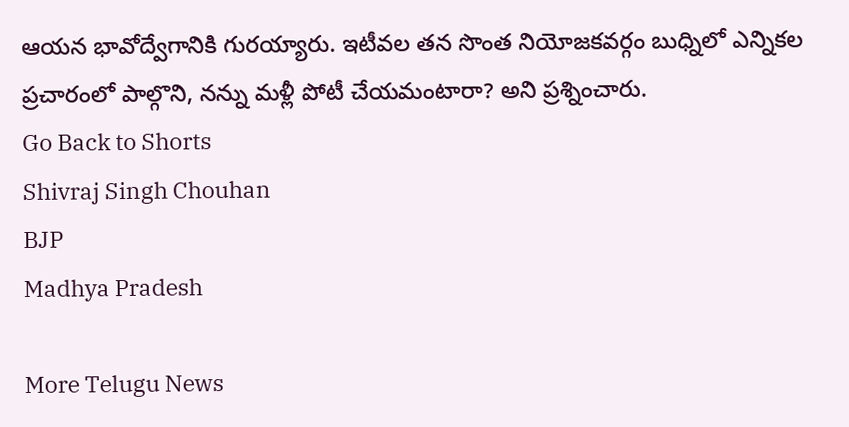ఆయన భావోద్వేగానికి గురయ్యారు. ఇటీవల తన సొంత నియోజకవర్గం బుధ్నిలో ఎన్నికల ప్రచారంలో పాల్గొని, నన్ను మళ్లీ పోటీ చేయమంటారా? అని ప్రశ్నించారు.
Go Back to Shorts
Shivraj Singh Chouhan
BJP
Madhya Pradesh

More Telugu News